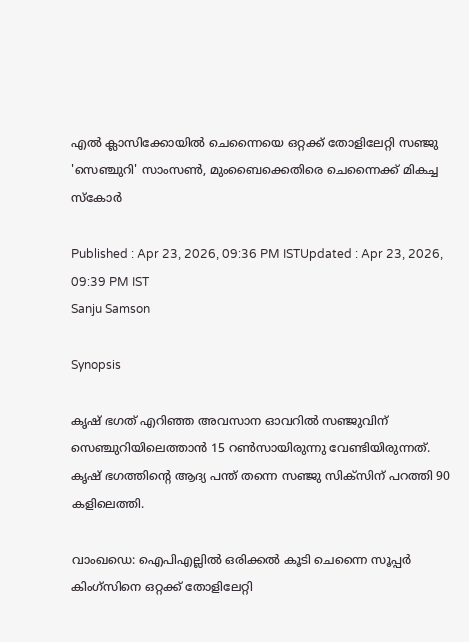എല്‍ ക്ലാസിക്കോയിൽ ചെന്നൈയെ ഒറ്റക്ക് തോളിലേറ്റി സഞ്ജു 'സെഞ്ചുറി' സാംസണ്‍, മുംബൈക്കെതിരെ ചെന്നൈക്ക് മികച്ച സ്കോര്‍

Published : Apr 23, 2026, 09:36 PM ISTUpdated : Apr 23, 2026, 09:39 PM IST
Sanju Samson

Synopsis

കൃഷ് ഭഗത് എറിഞ്ഞ അവസാന ഓവറില്‍ സഞ്ജുവിന് സെഞ്ചുറിയിലെത്താന്‍ 15 റണ്‍സായിരുന്നു വേണ്ടിയിരുന്നത്. കൃഷ് ഭഗത്തിന്‍റെ ആദ്യ പന്ത് തന്നെ സഞ്ജു സിക്സിന് പറത്തി 90 കളിലെത്തി.

വാംഖഡെ: ഐപിഎല്ലില്‍ ഒരിക്കല്‍ കൂടി ചെന്നൈ സൂപ്പര്‍ കിംഗ്സിനെ ഒറ്റക്ക് തോളിലേറ്റി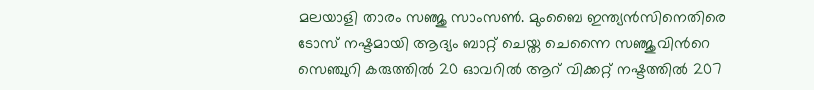മലയാളി താരം സഞ്ജു സാംസണ്‍. മുംബൈ ഇന്ത്യൻസിനെതിരെ ടോസ് നഷ്ടമായി ആദ്യം ബാറ്റ് ചെയ്ത ചെന്നൈ സഞ്ജുവിന്‍റെ സെഞ്ചുറി കരുത്തില്‍ 20 ഓവറില്‍ ആറ് വിക്കറ്റ് നഷ്ടത്തില്‍ 207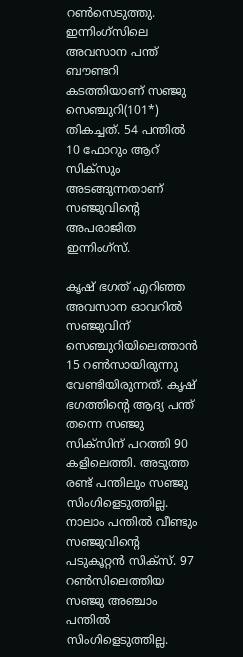റണ്‍സെടുത്തു. ഇന്നിംഗ്സിലെ അവസാന പന്ത് ബൗണ്ടറി കടത്തിയാണ് സഞ്ജു സെഞ്ചുറി(101*) തികച്ചത്. 54 പന്തില്‍ 10 ഫോറും ആറ് സിക്സും അടങ്ങുന്നതാണ് സഞ്ജുവിന്‍റെ അപരാജിത ഇന്നിംഗ്സ്.

കൃഷ് ഭഗത് എറിഞ്ഞ അവസാന ഓവറില്‍ സഞ്ജുവിന് സെഞ്ചുറിയിലെത്താന്‍ 15 റണ്‍സായിരുന്നു വേണ്ടിയിരുന്നത്. കൃഷ് ഭഗത്തിന്‍റെ ആദ്യ പന്ത് തന്നെ സഞ്ജു സിക്സിന് പറത്തി 90 കളിലെത്തി. അടുത്ത രണ്ട് പന്തിലും സഞ്ജു സിംഗിളെടുത്തില്ല. നാലാം പന്തില്‍ വീണ്ടും സഞ്ജുവിന്‍റെ പടുകൂറ്റൻ സിക്സ്. 97 റണ്‍സിലെത്തിയ സഞ്ജു അഞ്ചാം പന്തില്‍ സിംഗിളെടുത്തില്ല.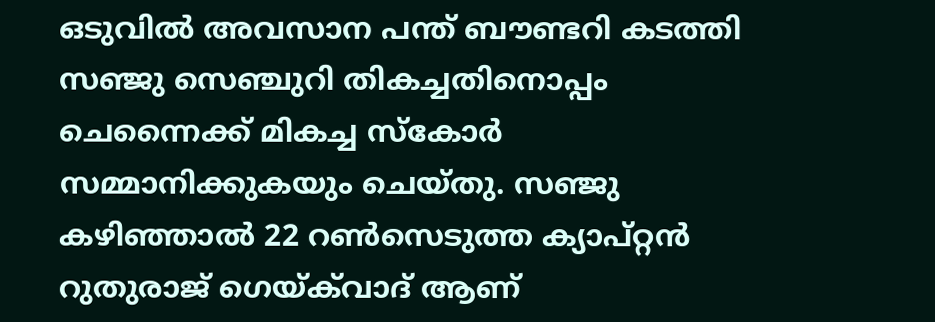ഒടുവില്‍ അവസാന പന്ത് ബൗണ്ടറി കടത്തി സഞ്ജു സെഞ്ചുറി തികച്ചതിനൊപ്പം ചെന്നൈക്ക് മികച്ച സ്കോര്‍ സമ്മാനിക്കുകയും ചെയ്തു. സഞ്ജു കഴിഞ്ഞാല്‍ 22 റണ്‍സെടുത്ത ക്യാപ്റ്റൻ റുതുരാജ് ഗെയ്ക്‌വാദ് ആണ്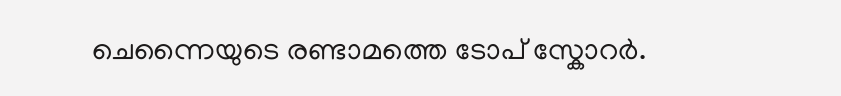ചെന്നൈയുടെ രണ്ടാമത്തെ ടോപ് സ്കോറര്‍.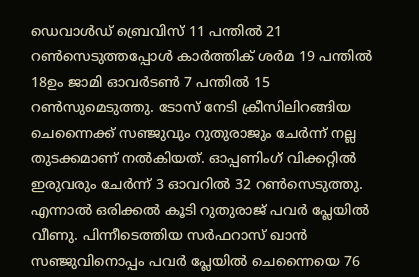ഡെവാള്‍ഡ് ബ്രെവിസ് 11 പന്തില്‍ 21 റണ്‍സെടുത്തപ്പോള്‍ കാര്‍ത്തിക് ശര്‍മ 19 പന്തില്‍ 18ഉം ജാമി ഓവര്‍ടണ്‍ 7 പന്തില്‍ 15 റണ്‍സുമെടുത്തു. ടോസ് നേടി ക്രീസിലിറങ്ങിയ ചെന്നൈക്ക് സഞ്ജുവും റുതുരാജും ചേര്‍ന്ന് നല്ല തുടക്കമാണ് നല്‍കിയത്. ഓപ്പണിംഗ് വിക്കറ്റില്‍ ഇരുവരും ചേര്‍ന്ന് 3 ഓവറില്‍ 32 റണ്‍സെടുത്തു. എന്നാല്‍ ഒരിക്കല്‍ കൂടി റുതുരാജ് പവര്‍ പ്ലേയില്‍ വീണു. പിന്നീടെത്തിയ സര്‍ഫറാസ് ഖാന്‍ സഞ്ജുവിനൊപ്പം പവര്‍ പ്ലേയില്‍ ചെന്നൈയെ 76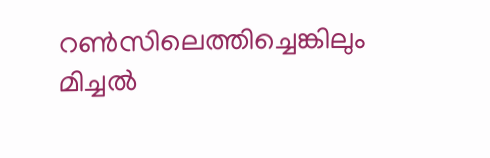റണ്‍സിലെത്തിച്ചെങ്കിലും മിച്ചല്‍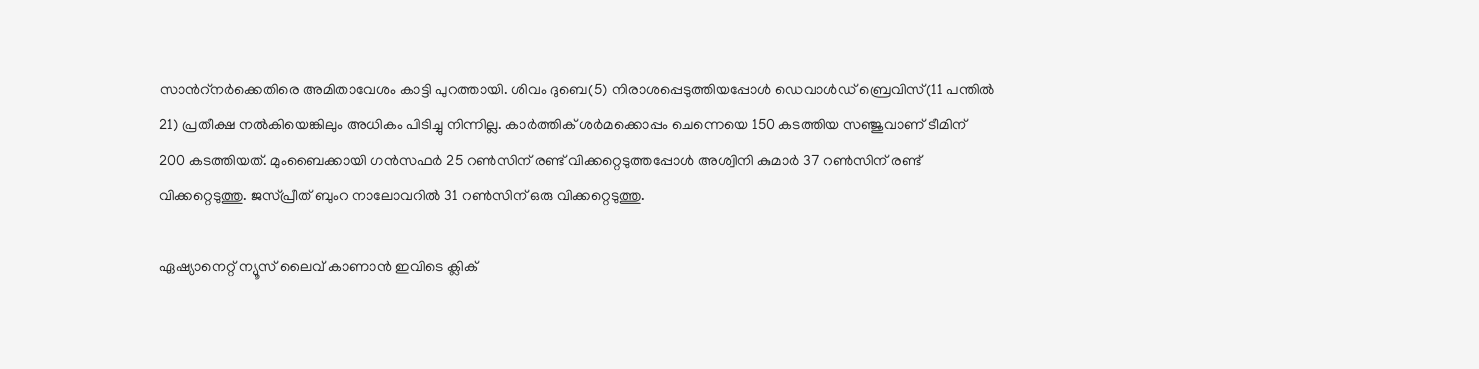സാന്‍റ്നര്‍ക്കെതിരെ അമിതാവേശം കാട്ടി പുറത്തായി. ശിവം ദുബെ(5) നിരാശപ്പെടുത്തിയപ്പോള്‍ ഡെവാള്‍ഡ് ബ്രെവിസ്(11 പന്തില്‍ 21) പ്രതീക്ഷ നല്‍കിയെങ്കിലും അധികം പിടിച്ചു നിന്നില്ല. കാര്‍ത്തിക് ശര്‍മക്കൊപ്പം ചെന്നെയെ 150 കടത്തിയ സഞ്ജുവാണ് ടീമിന് 200 കടത്തിയത്. മുംബൈക്കായി ഗന്‍സഫര്‍ 25 റണ്‍സിന് രണ്ട് വിക്കറ്റെടുത്തപ്പോള്‍ അശ്വിനി കുമാര്‍ 37 റണ്‍സിന് രണ്ട് വിക്കറ്റെടുത്തു. ജസ്പ്രീത് ബുംറ നാലോവറില്‍ 31 റണ്‍സിന് ഒരു വിക്കറ്റെടുത്തു.

ഏഷ്യാനെറ്റ് ന്യൂസ് ലൈവ് കാണാന്‍ ഇവിടെ ക്ലിക്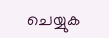ചെയ്യുക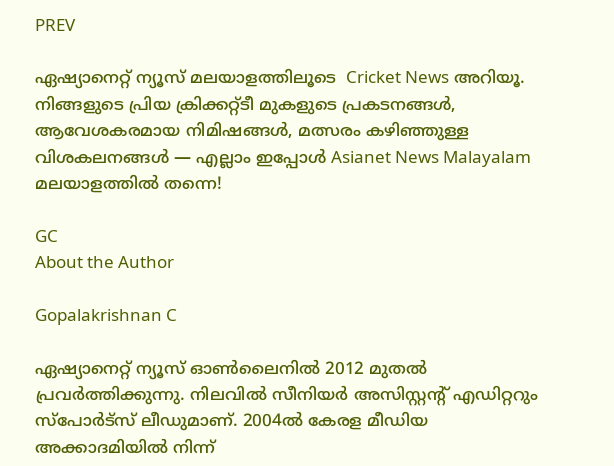PREV

ഏഷ്യാനെറ്റ് ന്യൂസ് മലയാളത്തിലൂടെ  Cricket News അറിയൂ.  നിങ്ങളുടെ പ്രിയ ക്രിക്കറ്റ്ടീ മുകളുടെ പ്രകടനങ്ങൾ, ആവേശകരമായ നിമിഷങ്ങൾ, മത്സരം കഴിഞ്ഞുള്ള വിശകലനങ്ങൾ — എല്ലാം ഇപ്പോൾ Asianet News Malayalam മലയാളത്തിൽ തന്നെ!

GC
About the Author

Gopalakrishnan C

ഏഷ്യാനെറ്റ് ന്യൂസ് ഓണ്‍ലൈനില്‍ 2012 മുതല്‍ പ്രവര്‍ത്തിക്കുന്നു. നിലവില്‍ സീനിയര്‍ അസിസ്റ്റന്‍റ് എഡിറ്ററും സ്പോർട്സ് ലീഡുമാണ്. 2004ൽ കേരള മീഡിയ അക്കാദമിയില്‍ നിന്ന്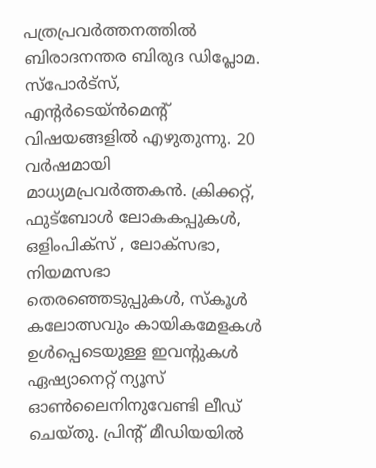പത്രപ്രവര്‍ത്തനത്തില്‍ ബിരാദനന്തര ബിരുദ ഡിപ്ലോമ. സ്പോര്‍ട്സ്, എന്‍റര്‍ടെയ്ൻമെന്‍റ് വിഷയങ്ങളില്‍ എഴുതുന്നു. 20 വര്‍ഷമായി മാധ്യമപ്രവര്‍ത്തകൻ. ക്രിക്കറ്റ്, ഫുട്ബോള്‍ ലോകകപ്പുകൾ, ഒളിംപിക്സ് , ലോക്സഭാ, നിയമസഭാ തെരഞ്ഞെടുപ്പുകള്‍, സ്കൂള്‍ കലോത്സവും കായികമേളകള്‍ ഉള്‍പ്പെടെയുള്ള ഇവന്‍റുകള്‍ ഏഷ്യാനെറ്റ് ന്യൂസ് ഓണ്‍ലൈനിനുവേണ്ടി ലീഡ് ചെയ്തു. പ്രിന്‍റ് മീഡിയയില്‍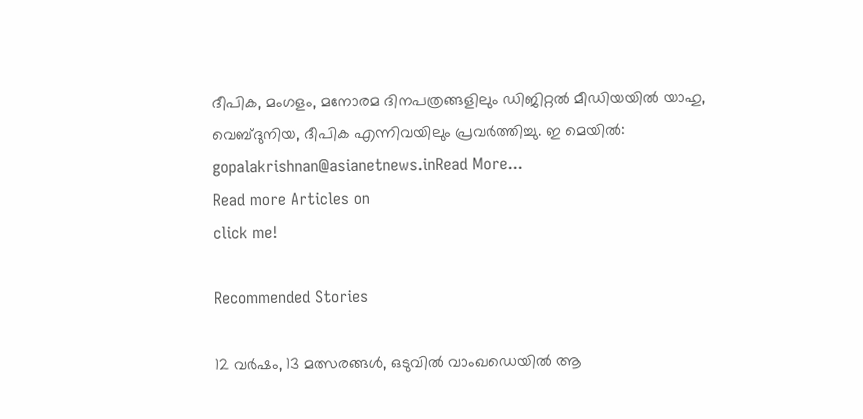ദീപിക, മംഗളം, മനോരമ ദിനപത്രങ്ങളിലും ഡിജിറ്റൽ മീഡിയയില്‍ യാഹു, വെബ്ദുനിയ, ദീപിക എന്നിവയിലും പ്രവര്‍ത്തിച്ചു. ഇ മെയില്‍: gopalakrishnan@asianetnews.inRead More...
Read more Articles on
click me!

Recommended Stories

12 വര്‍ഷം, 13 മത്സരങ്ങള്‍, ഒടുവില്‍ വാംഖഡെയില്‍ ആ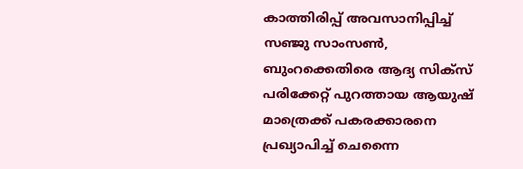കാത്തിരിപ്പ് അവസാനിപ്പിച്ച് സഞ്ജു സാംസണ്‍, ബുംറക്കെതിരെ ആദ്യ സിക്സ്
പരിക്കേറ്റ് പുറത്തായ ആയുഷ് മാത്രെക്ക് പകരക്കാരനെ പ്രഖ്യാപിച്ച് ചെന്നൈ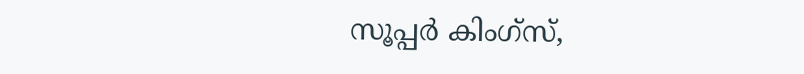സൂപ്പര്‍ കിംഗ്സ്,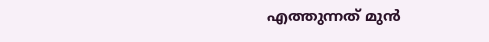എത്തുന്നത് മുന്‍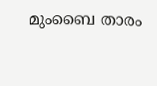മുംബൈ താരം